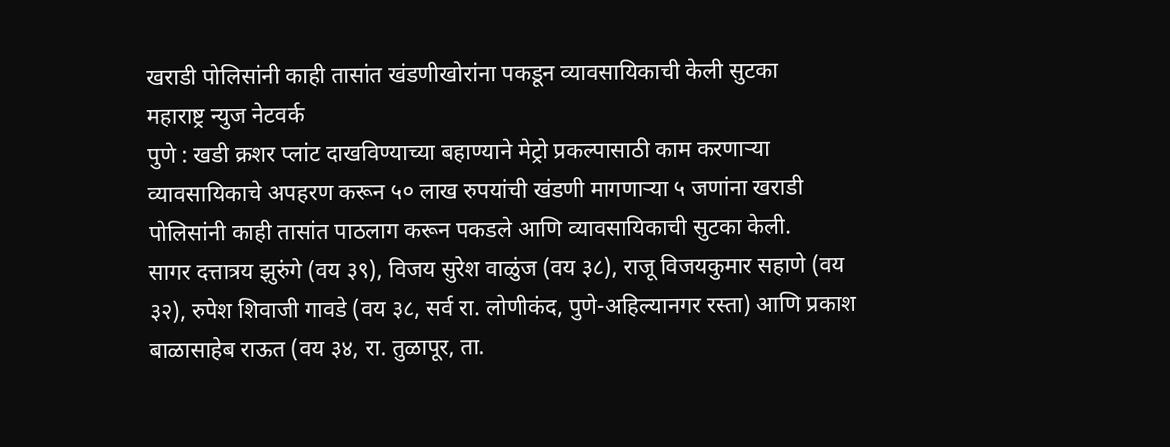खराडी पोलिसांनी काही तासांत खंडणीखोरांना पकडून व्यावसायिकाची केली सुटका
महाराष्ट्र न्युज नेटवर्क
पुणे : खडी क्रशर प्लांट दाखविण्याच्या बहाण्याने मेट्रो प्रकल्पासाठी काम करणाऱ्या व्यावसायिकाचे अपहरण करून ५० लाख रुपयांची खंडणी मागणाऱ्या ५ जणांना खराडी पोलिसांनी काही तासांत पाठलाग करून पकडले आणि व्यावसायिकाची सुटका केली.
सागर दत्तात्रय झुरुंगे (वय ३९), विजय सुरेश वाळुंज (वय ३८), राजू विजयकुमार सहाणे (वय ३२), रुपेश शिवाजी गावडे (वय ३८, सर्व रा. लोणीकंद, पुणे-अहिल्यानगर रस्ता) आणि प्रकाश बाळासाहेब राऊत (वय ३४, रा. तुळापूर, ता.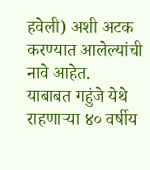हवेली) अशी अटक करण्यात आलेल्यांची नावे आहेत.
याबाबत गहुंजे येथे राहणाऱ्या ४० वर्षीय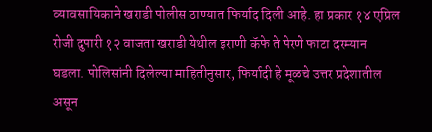व्यावसायिकाने खराडी पोलीस ठाण्यात फिर्याद दिली आहे. हा प्रकार १४ एप्रिल रोजी दुपारी १२ वाजता खराडी येथील इराणी कॅफे ते पेरणे फाटा दरम्यान घडला. पोलिसांनी दिलेल्या माहितीनुसार, फिर्यादी हे मूळचे उत्तर प्रदेशातील असून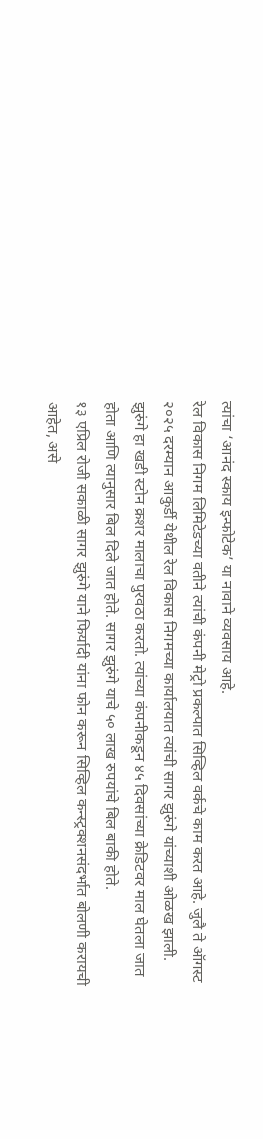त्यांचा ‘आनंद स्काय इन्फोटेक’ या नावाने व्यवसाय आहे.
रेल विकास निगम लिमिटेडच्या वतीने त्यांची कंपनी मेट्रो प्रकल्पात सिव्हिल वर्कचे काम करत आहे. जुलै ते ऑगस्ट २०२५ दरम्यान आकुर्डी येथील रेल विकास निगमच्या कार्यालयात त्यांची सागर झुरुंगे यांच्याशी ओळख झाली.
झुरुंगे हा खडी स्टोन क्रशर मालाचा पुरवठा करतो. त्यांच्या कंपनीकडून ४५ दिवसांच्या क्रेडिटवर माल घेतला जात होता आणि त्यानुसार बिल दिले जात होते. सागर झुरुंगे याचे ५० लाख रुपयांचे बिल बाकी होते.
१३ एप्रिल रोजी सकाळी सागर झुरुंगे याने फिर्यादी यांना फोन करून सिव्हिल कन्स्ट्रक्शनसंदर्भात बोलणी करायची आहेत, असे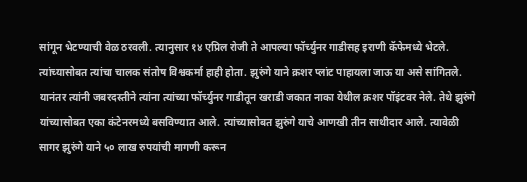सांगून भेटण्याची वेळ ठरवली. त्यानुसार १४ एप्रिल रोजी ते आपल्या फॉर्च्युनर गाडीसह इराणी कॅफेमध्ये भेटले. त्यांच्यासोबत त्यांचा चालक संतोष विश्वकर्मा हाही होता. झुरुंगे याने क्रशर प्लांट पाहायला जाऊ या असे सांगितले.
यानंतर त्यांनी जबरदस्तीने त्यांना त्यांच्या फॉर्च्युनर गाडीतून खराडी जकात नाका येथील क्रशर पॉइंटवर नेले. तेथे झुरुंगे यांच्यासोबत एका कंटेनरमध्ये बसविण्यात आले. त्यांच्यासोबत झुरुंगे याचे आणखी तीन साथीदार आले. त्यावेळी सागर झुरुंगे याने ५० लाख रुपयांची मागणी करून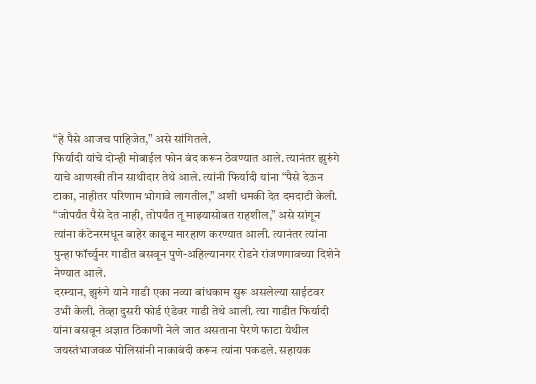“हे पैसे आजच पाहिजेत,” असे सांगितले.
फिर्यादी यांचे दोन्ही मोबाईल फोन बंद करून ठेवण्यात आले. त्यानंतर झुरुंगे याचे आणखी तीन साथीदार तेथे आले. त्यांनी फिर्यादी यांना “पैसे देऊन टाका, नाहीतर परिणाम भोगावे लागतील,” अशी धमकी देत दमदाटी केली.
“जोपर्यंत पैसे देत नाही, तोपर्यंत तू माझ्यासोबत राहशील,” असे सांगून त्यांना कंटेनरमधून बाहेर काढून मारहाण करण्यात आली. त्यानंतर त्यांना पुन्हा फॉर्च्युनर गाडीत बसवून पुणे-अहिल्यानगर रोडने रांजणगावच्या दिशेने नेण्यात आले.
दरम्यान, झुरुंगे याने गाडी एका नव्या बांधकाम सुरू असलेल्या साईटवर उभी केली. तेव्हा दुसरी फोर्ड एंडेवर गाडी तेथे आली. त्या गाडीत फिर्यादी यांना बसवून अज्ञात ठिकाणी नेले जात असताना पेरणे फाटा येथील जयस्तंभाजवळ पोलिसांनी नाकाबंदी करून त्यांना पकडले. सहायक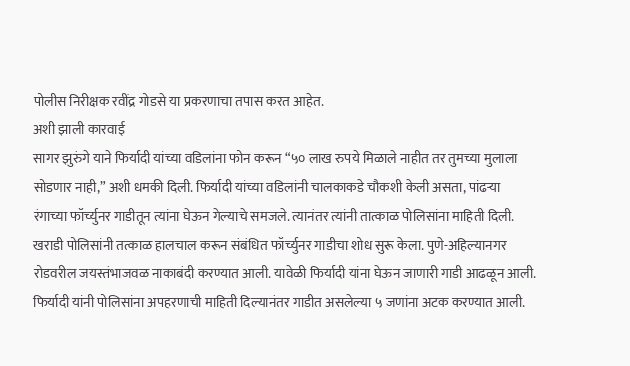पोलीस निरीक्षक रवींद्र गोडसे या प्रकरणाचा तपास करत आहेत.
अशी झाली कारवाई
सागर झुरुंगे याने फिर्यादी यांच्या वडिलांना फोन करून “५० लाख रुपये मिळाले नाहीत तर तुमच्या मुलाला सोडणार नाही,” अशी धमकी दिली. फिर्यादी यांच्या वडिलांनी चालकाकडे चौकशी केली असता, पांढऱ्या रंगाच्या फॉर्च्युनर गाडीतून त्यांना घेऊन गेल्याचे समजले. त्यानंतर त्यांनी तात्काळ पोलिसांना माहिती दिली. खराडी पोलिसांनी तत्काळ हालचाल करून संबंधित फॉर्च्युनर गाडीचा शोध सुरू केला. पुणे-अहिल्यानगर रोडवरील जयस्तंभाजवळ नाकाबंदी करण्यात आली. यावेळी फिर्यादी यांना घेऊन जाणारी गाडी आढळून आली. फिर्यादी यांनी पोलिसांना अपहरणाची माहिती दिल्यानंतर गाडीत असलेल्या ५ जणांना अटक करण्यात आली.